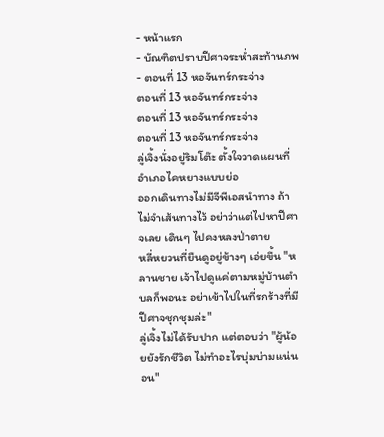- หน้าแรก
- บัณฑิตปราบปีศาจระห่ำสะท้านภพ
- ตอนที่ 13 หอจันทร์กระจ่าง
ตอนที่ 13 หอจันทร์กระจ่าง
ตอนที่ 13 หอจันทร์กระจ่าง
ตอนที่ 13 หอจันทร์กระจ่าง
ลู่เจิ้งนั่งอยู่ริมโต๊ะ ตั้งใจวาดแผนที่อำเภอไคหยางแบบย่อ
ออกเดินทางไม่มีจีพีเอสนำทาง ถ้าไม่จำเส้นทางไว้ อย่าว่าแต่ไปหาปีศาจเลย เดินๆ ไปคงหลงป่าตาย
หลี่หยวนที่ยืนดูอยู่ข้างๆ เอ่ยขึ้น "หลานชาย เจ้าไปดูแค่ตามหมู่บ้านตำบลก็พอนะ อย่าเข้าไปในที่รกร้างที่มีปีศาจชุกชุมล่ะ"
ลู่เจิ้งไม่ได้รับปาก แต่ตอบว่า "ผู้น้อยยังรักชีวิต ไม่ทำอะไรบุ่มบ่ามแน่นอน"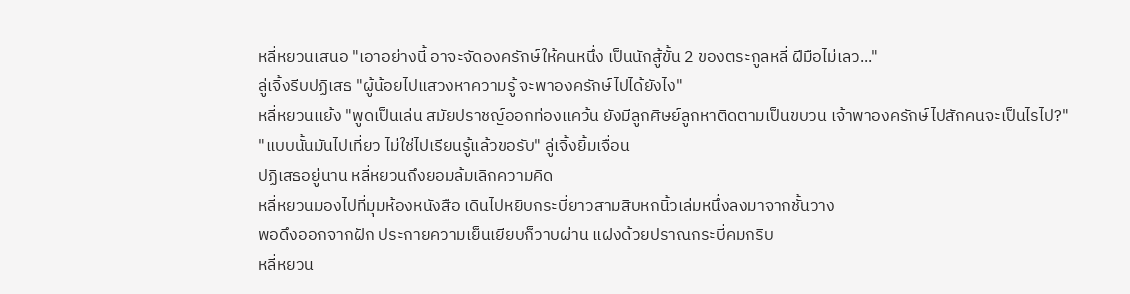หลี่หยวนเสนอ "เอาอย่างนี้ อาจะจัดองครักษ์ให้คนหนึ่ง เป็นนักสู้ขั้น 2 ของตระกูลหลี่ ฝีมือไม่เลว..."
ลู่เจิ้งรีบปฏิเสธ "ผู้น้อยไปแสวงหาความรู้ จะพาองครักษ์ไปได้ยังไง"
หลี่หยวนแย้ง "พูดเป็นเล่น สมัยปราชญ์ออกท่องแคว้น ยังมีลูกศิษย์ลูกหาติดตามเป็นขบวน เจ้าพาองครักษ์ไปสักคนจะเป็นไรไป?"
"แบบนั้นมันไปเที่ยว ไม่ใช่ไปเรียนรู้แล้วขอรับ" ลู่เจิ้งยิ้มเจื่อน
ปฏิเสธอยู่นาน หลี่หยวนถึงยอมล้มเลิกความคิด
หลี่หยวนมองไปที่มุมห้องหนังสือ เดินไปหยิบกระบี่ยาวสามสิบหกนิ้วเล่มหนึ่งลงมาจากชั้นวาง
พอดึงออกจากฝัก ประกายความเย็นเยียบก็วาบผ่าน แฝงด้วยปราณกระบี่คมกริบ
หลี่หยวน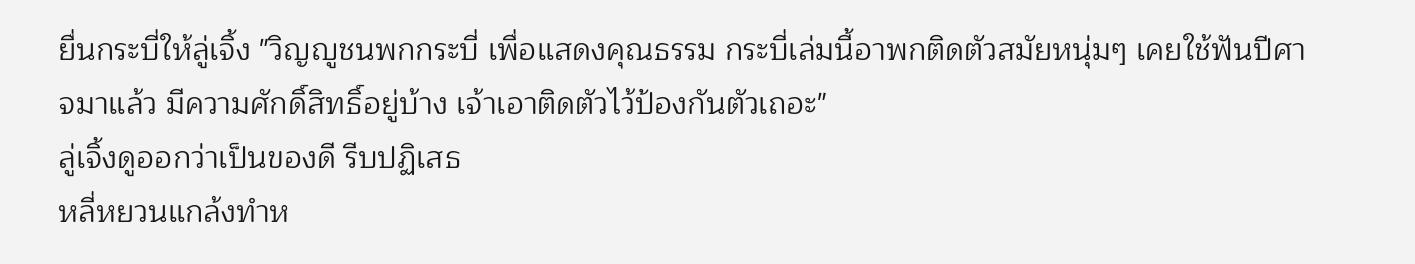ยื่นกระบี่ให้ลู่เจิ้ง "วิญญูชนพกกระบี่ เพื่อแสดงคุณธรรม กระบี่เล่มนี้อาพกติดตัวสมัยหนุ่มๆ เคยใช้ฟันปีศาจมาแล้ว มีความศักดิ์สิทธิ์อยู่บ้าง เจ้าเอาติดตัวไว้ป้องกันตัวเถอะ"
ลู่เจิ้งดูออกว่าเป็นของดี รีบปฏิเสธ
หลี่หยวนแกล้งทำห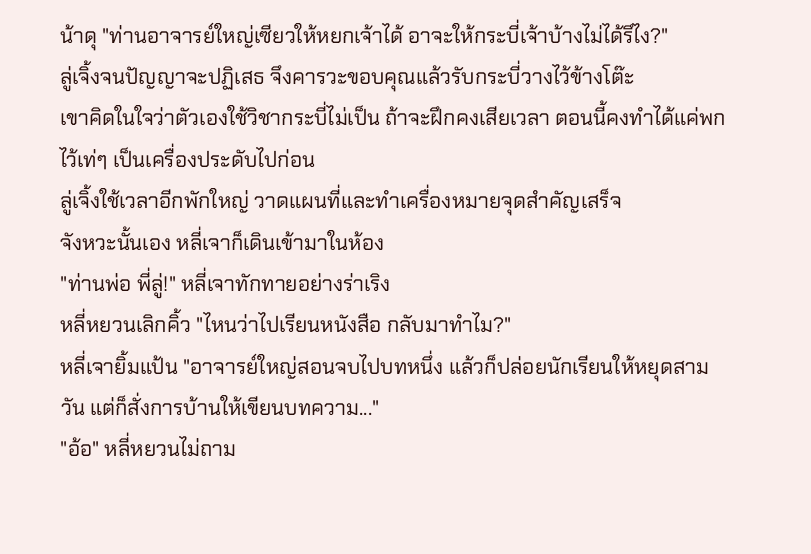น้าดุ "ท่านอาจารย์ใหญ่เซียวให้หยกเจ้าได้ อาจะให้กระบี่เจ้าบ้างไม่ได้รึไง?"
ลู่เจิ้งจนปัญญาจะปฏิเสธ จึงคารวะขอบคุณแล้วรับกระบี่วางไว้ข้างโต๊ะ
เขาคิดในใจว่าตัวเองใช้วิชากระบี่ไม่เป็น ถ้าจะฝึกคงเสียเวลา ตอนนี้คงทำได้แค่พกไว้เท่ๆ เป็นเครื่องประดับไปก่อน
ลู่เจิ้งใช้เวลาอีกพักใหญ่ วาดแผนที่และทำเครื่องหมายจุดสำคัญเสร็จ
จังหวะนั้นเอง หลี่เจาก็เดินเข้ามาในห้อง
"ท่านพ่อ พี่ลู่!" หลี่เจาทักทายอย่างร่าเริง
หลี่หยวนเลิกคิ้ว "ไหนว่าไปเรียนหนังสือ กลับมาทำไม?"
หลี่เจายิ้มแป้น "อาจารย์ใหญ่สอนจบไปบทหนึ่ง แล้วก็ปล่อยนักเรียนให้หยุดสามวัน แต่ก็สั่งการบ้านให้เขียนบทความ..."
"อ้อ" หลี่หยวนไม่ถาม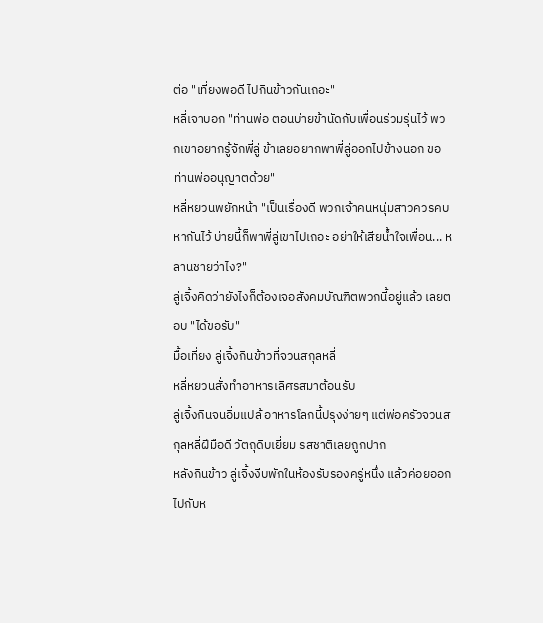ต่อ "เที่ยงพอดี ไปกินข้าวกันเถอะ"
หลี่เจาบอก "ท่านพ่อ ตอนบ่ายข้านัดกับเพื่อนร่วมรุ่นไว้ พวกเขาอยากรู้จักพี่ลู่ ข้าเลยอยากพาพี่ลู่ออกไปข้างนอก ขอท่านพ่ออนุญาตด้วย"
หลี่หยวนพยักหน้า "เป็นเรื่องดี พวกเจ้าคนหนุ่มสาวควรคบหากันไว้ บ่ายนี้ก็พาพี่ลู่เขาไปเถอะ อย่าให้เสียน้ำใจเพื่อน... หลานชายว่าไง?"
ลู่เจิ้งคิดว่ายังไงก็ต้องเจอสังคมบัณฑิตพวกนี้อยู่แล้ว เลยตอบ "ได้ขอรับ"
มื้อเที่ยง ลู่เจิ้งกินข้าวที่จวนสกุลหลี่
หลี่หยวนสั่งทำอาหารเลิศรสมาต้อนรับ
ลู่เจิ้งกินจนอิ่มแปล้ อาหารโลกนี้ปรุงง่ายๆ แต่พ่อครัวจวนสกุลหลี่ฝีมือดี วัตถุดิบเยี่ยม รสชาติเลยถูกปาก
หลังกินข้าว ลู่เจิ้งงีบพักในห้องรับรองครู่หนึ่ง แล้วค่อยออกไปกับห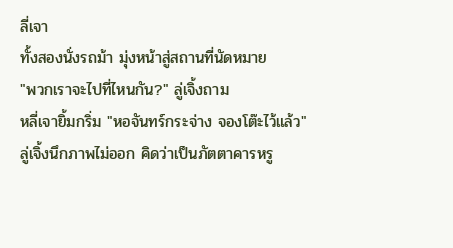ลี่เจา
ทั้งสองนั่งรถม้า มุ่งหน้าสู่สถานที่นัดหมาย
"พวกเราจะไปที่ไหนกัน?" ลู่เจิ้งถาม
หลี่เจายิ้มกริ่ม "หอจันทร์กระจ่าง จองโต๊ะไว้แล้ว"
ลู่เจิ้งนึกภาพไม่ออก คิดว่าเป็นภัตตาคารหรู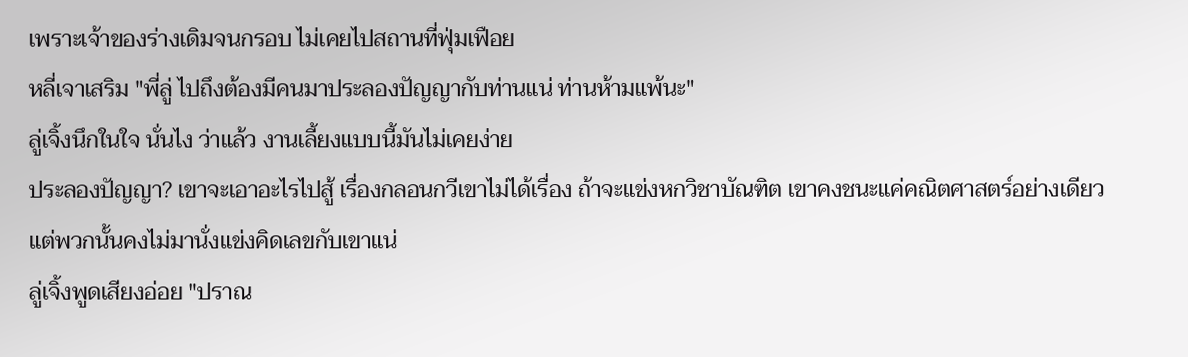เพราะเจ้าของร่างเดิมจนกรอบ ไม่เคยไปสถานที่ฟุ่มเฟือย
หลี่เจาเสริม "พี่ลู่ ไปถึงต้องมีคนมาประลองปัญญากับท่านแน่ ท่านห้ามแพ้นะ"
ลู่เจิ้งนึกในใจ นั่นไง ว่าแล้ว งานเลี้ยงแบบนี้มันไม่เคยง่าย
ประลองปัญญา? เขาจะเอาอะไรไปสู้ เรื่องกลอนกวีเขาไม่ได้เรื่อง ถ้าจะแข่งหกวิชาบัณฑิต เขาคงชนะแค่คณิตศาสตร์อย่างเดียว
แต่พวกนั้นคงไม่มานั่งแข่งคิดเลขกับเขาแน่
ลู่เจิ้งพูดเสียงอ่อย "ปราณ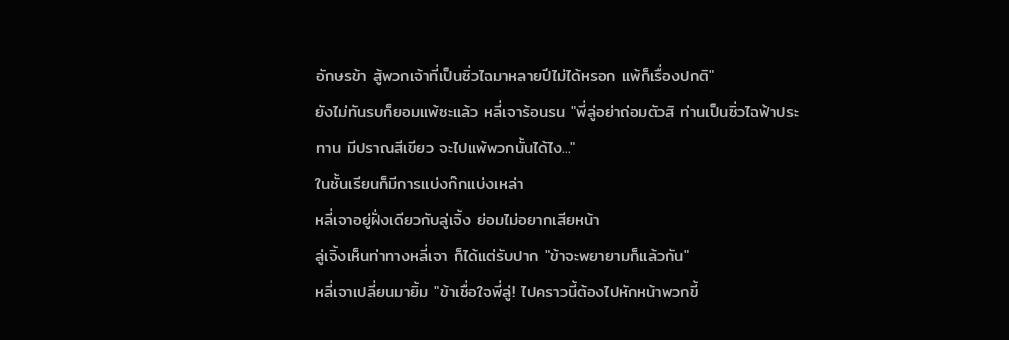อักษรข้า สู้พวกเจ้าที่เป็นซิ่วไฉมาหลายปีไม่ได้หรอก แพ้ก็เรื่องปกติ"
ยังไม่ทันรบก็ยอมแพ้ซะแล้ว หลี่เจาร้อนรน "พี่ลู่อย่าถ่อมตัวสิ ท่านเป็นซิ่วไฉฟ้าประทาน มีปราณสีเขียว จะไปแพ้พวกนั้นได้ไง..."
ในชั้นเรียนก็มีการแบ่งก๊กแบ่งเหล่า
หลี่เจาอยู่ฝั่งเดียวกับลู่เจิ้ง ย่อมไม่อยากเสียหน้า
ลู่เจิ้งเห็นท่าทางหลี่เจา ก็ได้แต่รับปาก "ข้าจะพยายามก็แล้วกัน"
หลี่เจาเปลี่ยนมายิ้ม "ข้าเชื่อใจพี่ลู่! ไปคราวนี้ต้องไปหักหน้าพวกขี้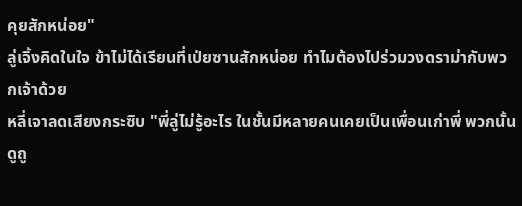คุยสักหน่อย"
ลู่เจิ้งคิดในใจ ข้าไม่ได้เรียนที่เป่ยซานสักหน่อย ทำไมต้องไปร่วมวงดราม่ากับพวกเจ้าด้วย
หลี่เจาลดเสียงกระซิบ "พี่ลู่ไม่รู้อะไร ในชั้นมีหลายคนเคยเป็นเพื่อนเก่าพี่ พวกนั้นดูถู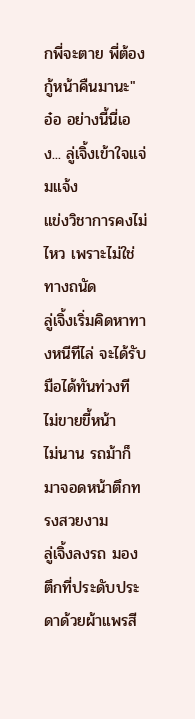กพี่จะตาย พี่ต้องกู้หน้าคืนมานะ"
อ๋อ อย่างนี้นี่เอง... ลู่เจิ้งเข้าใจแจ่มแจ้ง
แข่งวิชาการคงไม่ไหว เพราะไม่ใช่ทางถนัด
ลู่เจิ้งเริ่มคิดหาทางหนีทีไล่ จะได้รับมือได้ทันท่วงที ไม่ขายขี้หน้า
ไม่นาน รถม้าก็มาจอดหน้าตึกทรงสวยงาม
ลู่เจิ้งลงรถ มองตึกที่ประดับประดาด้วยผ้าแพรสี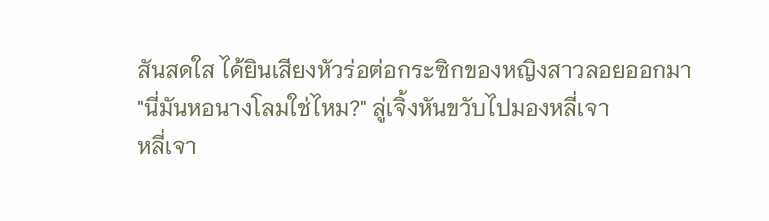สันสดใส ได้ยินเสียงหัวร่อต่อกระซิกของหญิงสาวลอยออกมา
"นี่มันหอนางโลมใช่ไหม?" ลู่เจิ้งหันขวับไปมองหลี่เจา
หลี่เจา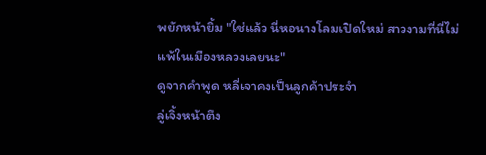พยักหน้ายิ้ม "ใช่แล้ว นี่หอนางโลมเปิดใหม่ สาวงามที่นี่ไม่แพ้ในเมืองหลวงเลยนะ"
ดูจากคำพูด หลี่เจาคงเป็นลูกค้าประจำ
ลู่เจิ้งหน้าตึง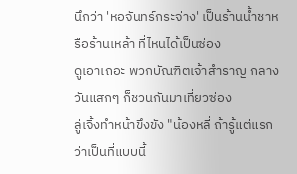นึกว่า 'หอจันทร์กระจ่าง' เป็นร้านน้ำชาหรือร้านเหล้า ที่ไหนได้เป็นซ่อง
ดูเอาเถอะ พวกบัณฑิตเจ้าสำราญ กลางวันแสกๆ ก็ชวนกันมาเที่ยวซ่อง
ลู่เจิ้งทำหน้าขึงขัง "น้องหลี่ ถ้ารู้แต่แรกว่าเป็นที่แบบนี้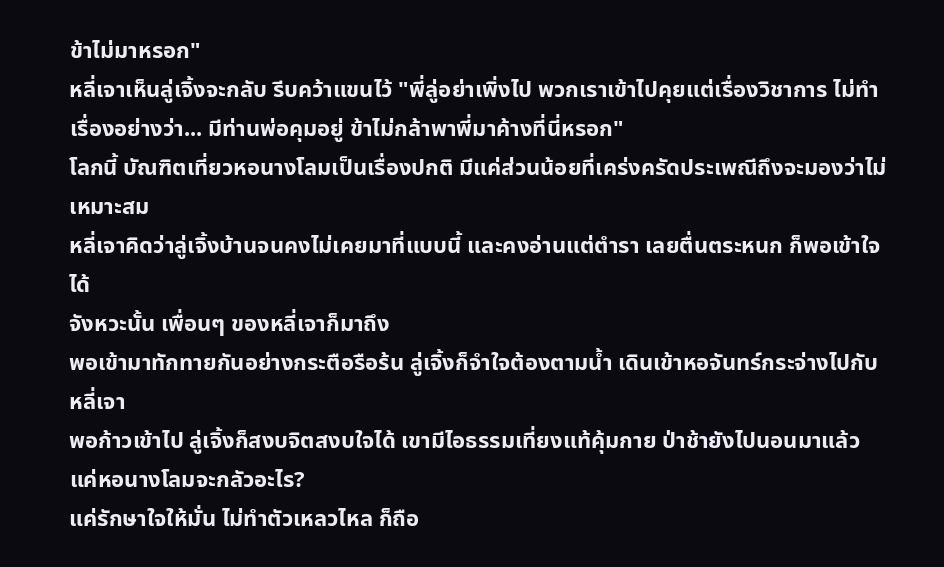ข้าไม่มาหรอก"
หลี่เจาเห็นลู่เจิ้งจะกลับ รีบคว้าแขนไว้ "พี่ลู่อย่าเพิ่งไป พวกเราเข้าไปคุยแต่เรื่องวิชาการ ไม่ทำเรื่องอย่างว่า... มีท่านพ่อคุมอยู่ ข้าไม่กล้าพาพี่มาค้างที่นี่หรอก"
โลกนี้ บัณฑิตเที่ยวหอนางโลมเป็นเรื่องปกติ มีแค่ส่วนน้อยที่เคร่งครัดประเพณีถึงจะมองว่าไม่เหมาะสม
หลี่เจาคิดว่าลู่เจิ้งบ้านจนคงไม่เคยมาที่แบบนี้ และคงอ่านแต่ตำรา เลยตื่นตระหนก ก็พอเข้าใจได้
จังหวะนั้น เพื่อนๆ ของหลี่เจาก็มาถึง
พอเข้ามาทักทายกันอย่างกระตือรือร้น ลู่เจิ้งก็จำใจต้องตามน้ำ เดินเข้าหอจันทร์กระจ่างไปกับหลี่เจา
พอก้าวเข้าไป ลู่เจิ้งก็สงบจิตสงบใจได้ เขามีไอธรรมเที่ยงแท้คุ้มกาย ป่าช้ายังไปนอนมาแล้ว แค่หอนางโลมจะกลัวอะไร?
แค่รักษาใจให้มั่น ไม่ทำตัวเหลวไหล ก็ถือ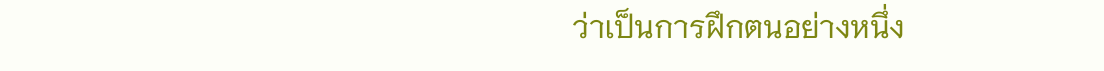ว่าเป็นการฝึกตนอย่างหนึ่ง